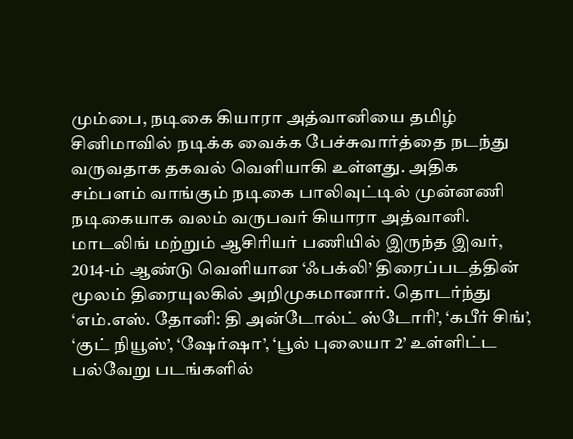மும்பை, நடிகை கியாரா அத்வானியை தமிழ் சினிமாவில் நடிக்க வைக்க பேச்சுவார்த்தை நடந்து வருவதாக தகவல் வெளியாகி உள்ளது. அதிக சம்பளம் வாங்கும் நடிகை பாலிவுட்டில் முன்னணி நடிகையாக வலம் வருபவர் கியாரா அத்வானி. மாடலிங் மற்றும் ஆசிரியர் பணியில் இருந்த இவர், 2014-ம் ஆண்டு வெளியான ‘ஃபக்லி’ திரைப்படத்தின் மூலம் திரையுலகில் அறிமுகமானார். தொடர்ந்து ‘எம்.எஸ். தோனி: தி அன்டோல்ட் ஸ்டோரி’, ‘கபீர் சிங்’, ‘குட் நியூஸ்’, ‘ஷேர்ஷா’, ‘பூல் புலையா 2’ உள்ளிட்ட பல்வேறு படங்களில்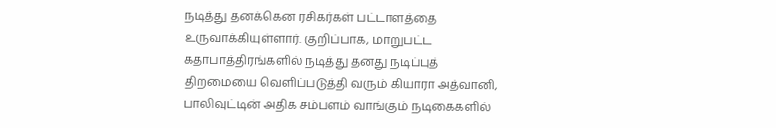நடித்து தனக்கென ரசிகர்கள் பட்டாளத்தை உருவாக்கியுள்ளார். குறிப்பாக, மாறுபட்ட கதாபாத்திரங்களில் நடித்து தனது நடிப்புத் திறமையை வெளிப்படுத்தி வரும் கியாரா அத்வானி, பாலிவுட்டின் அதிக சம்பளம் வாங்கும் நடிகைகளில்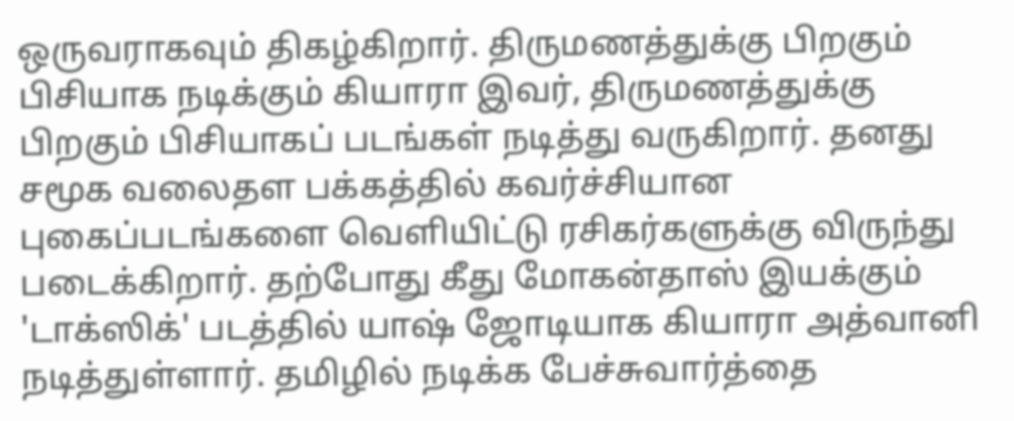ஒருவராகவும் திகழ்கிறார். திருமணத்துக்கு பிறகும் பிசியாக நடிக்கும் கியாரா இவர், திருமணத்துக்கு பிறகும் பிசியாகப் படங்கள் நடித்து வருகிறார். தனது சமூக வலைதள பக்கத்தில் கவர்ச்சியான புகைப்படங்களை வெளியிட்டு ரசிகர்களுக்கு விருந்து படைக்கிறார். தற்போது கீது மோகன்தாஸ் இயக்கும் 'டாக்ஸிக்' படத்தில் யாஷ் ஜோடியாக கியாரா அத்வானி நடித்துள்ளார். தமிழில் நடிக்க பேச்சுவார்த்தை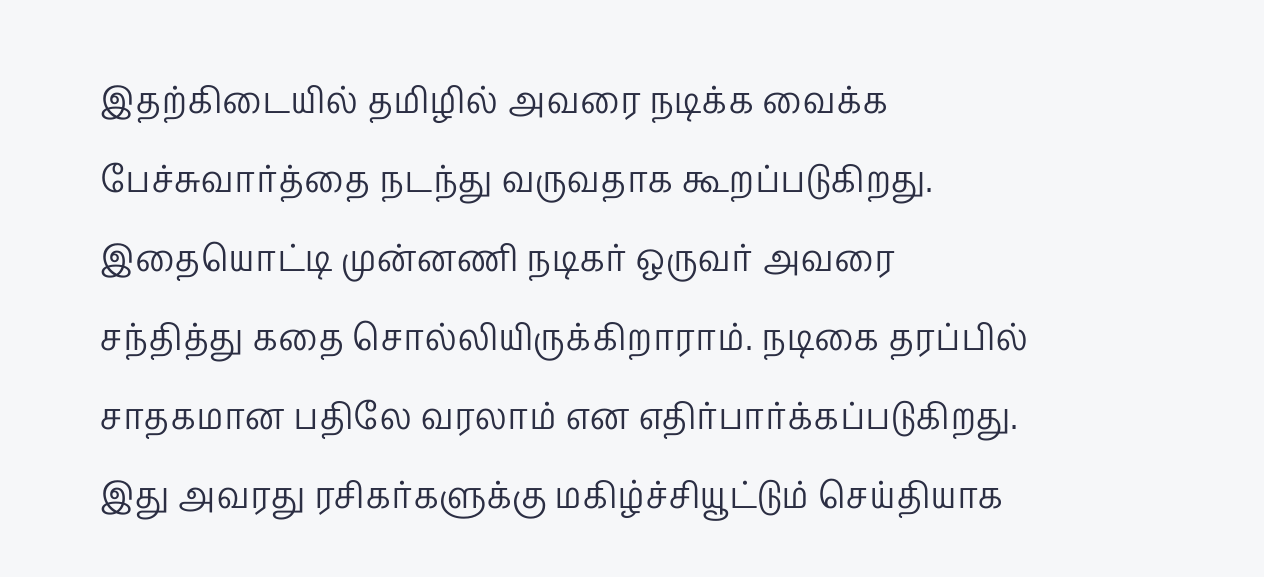இதற்கிடையில் தமிழில் அவரை நடிக்க வைக்க பேச்சுவார்த்தை நடந்து வருவதாக கூறப்படுகிறது. இதையொட்டி முன்னணி நடிகர் ஒருவர் அவரை சந்தித்து கதை சொல்லியிருக்கிறாராம். நடிகை தரப்பில் சாதகமான பதிலே வரலாம் என எதிர்பார்க்கப்படுகிறது. இது அவரது ரசிகர்களுக்கு மகிழ்ச்சியூட்டும் செய்தியாக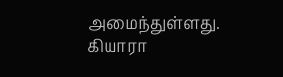அமைந்துள்ளது. கியாரா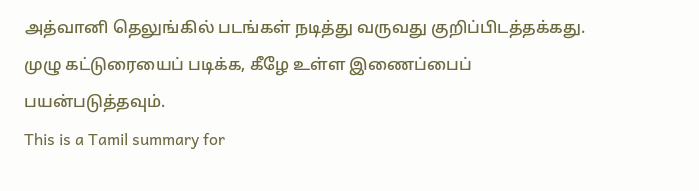அத்வானி தெலுங்கில் படங்கள் நடித்து வருவது குறிப்பிடத்தக்கது. முழு கட்டுரையைப் படிக்க, கீழே உள்ள இணைப்பைப் பயன்படுத்தவும்.
This is a Tamil summary for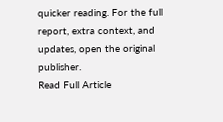quicker reading. For the full report, extra context, and updates, open the original publisher.
Read Full Article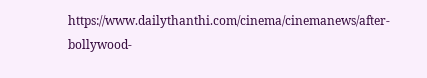https://www.dailythanthi.com/cinema/cinemanews/after-bollywood-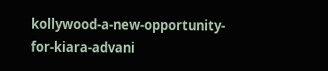kollywood-a-new-opportunity-for-kiara-advani